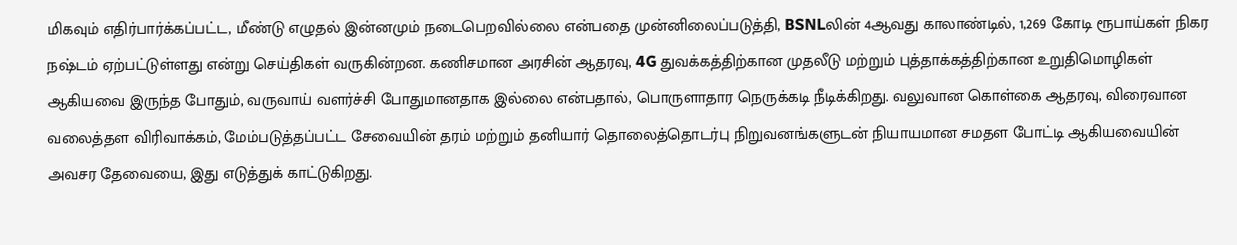மிகவும் எதிர்பார்க்கப்பட்ட, மீண்டு எழுதல் இன்னமும் நடைபெறவில்லை என்பதை முன்னிலைப்படுத்தி, BSNLலின் 4ஆவது காலாண்டில், 1,269 கோடி ரூபாய்கள் நிகர நஷ்டம் ஏற்பட்டுள்ளது என்று செய்திகள் வருகின்றன. கணிசமான அரசின் ஆதரவு, 4G துவக்கத்திற்கான முதலீடு மற்றும் புத்தாக்கத்திற்கான உறுதிமொழிகள் ஆகியவை இருந்த போதும், வருவாய் வளர்ச்சி போதுமானதாக இல்லை என்பதால், பொருளாதார நெருக்கடி நீடிக்கிறது. வலுவான கொள்கை ஆதரவு, விரைவான வலைத்தள விரிவாக்கம், மேம்படுத்தப்பட்ட சேவையின் தரம் மற்றும் தனியார் தொலைத்தொடர்பு நிறுவனங்களுடன் நியாயமான சமதள போட்டி ஆகியவையின் அவசர தேவையை, இது எடுத்துக் காட்டுகிறது.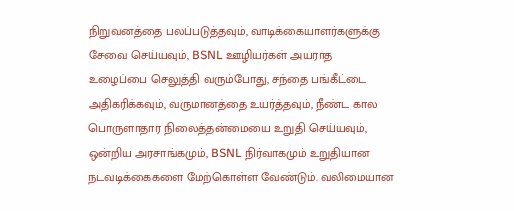நிறுவனத்தை பலப்படுத்தவும், வாடிக்கையாளர்களுக்கு சேவை செய்யவும், BSNL ஊழியர்கள் அயராத உழைப்பை செலுத்தி வரும்போது, சந்தை பங்கீட்டை அதிகரிக்கவும், வருமானத்தை உயர்த்தவும், நீண்ட கால பொருளாதார நிலைத்தன்மையை உறுதி செய்யவும், ஒன்றிய அரசாங்கமும், BSNL நிர்வாகமும் உறுதியான நடவடிக்கைகளை மேற்கொள்ள வேண்டும். வலிமையான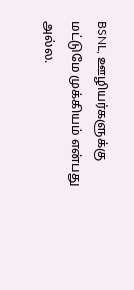BSNL, ஊழியர்களுக்கு மட்டுமே முக்கியம் என்பது அல்ல.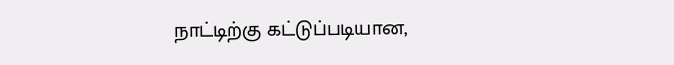நாட்டிற்கு கட்டுப்படியான,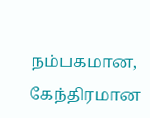நம்பகமான, கேந்திரமான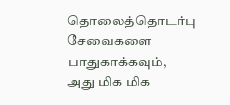தொலைத்தொடர்பு சேவைகளை பாதுகாக்கவும், அது மிக மிக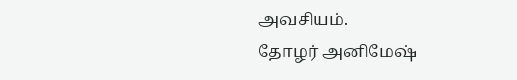அவசியம்.
தோழர் அனிமேஷ்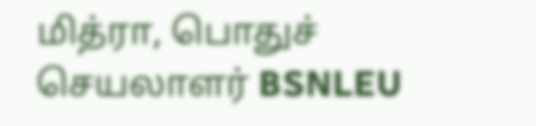மித்ரா, பொதுச் செயலாளர் BSNLEU